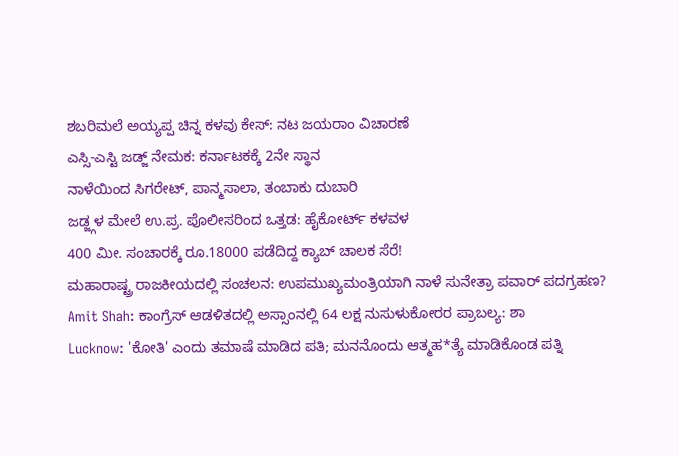ಶಬರಿಮಲೆ ಅಯ್ಯಪ್ಪ ಚಿನ್ನ ಕಳವು ಕೇಸ್: ನಟ ಜಯರಾಂ ವಿಚಾರಣೆ
ಎಸ್ಸಿ-ಎಸ್ಟಿ ಜಡ್ಜ್ ನೇಮಕ: ಕರ್ನಾಟಕಕ್ಕೆ 2ನೇ ಸ್ಥಾನ
ನಾಳೆಯಿಂದ ಸಿಗರೇಟ್, ಪಾನ್ಮಸಾಲಾ, ತಂಬಾಕು ದುಬಾರಿ
ಜಡ್ಜ್ಗಳ ಮೇಲೆ ಉ.ಪ್ರ. ಪೊಲೀಸರಿಂದ ಒತ್ತಡ: ಹೈಕೋರ್ಟ್ ಕಳವಳ
400 ಮೀ. ಸಂಚಾರಕ್ಕೆ ರೂ.18000 ಪಡೆದಿದ್ದ ಕ್ಯಾಬ್ ಚಾಲಕ ಸೆರೆ!
ಮಹಾರಾಷ್ಟ್ರ ರಾಜಕೀಯದಲ್ಲಿ ಸಂಚಲನ: ಉಪಮುಖ್ಯಮಂತ್ರಿಯಾಗಿ ನಾಳೆ ಸುನೇತ್ರಾ ಪವಾರ್ ಪದಗ್ರಹಣ?
Amit Shah: ಕಾಂಗ್ರೆಸ್ ಆಡಳಿತದಲ್ಲಿ ಅಸ್ಸಾಂನಲ್ಲಿ 64 ಲಕ್ಷ ನುಸುಳುಕೋರರ ಪ್ರಾಬಲ್ಯ: ಶಾ
Lucknow: 'ಕೋತಿ' ಎಂದು ತಮಾಷೆ ಮಾಡಿದ ಪತಿ; ಮನನೊಂದು ಆತ್ಮಹ*ತ್ಯೆ ಮಾಡಿಕೊಂಡ ಪತ್ನಿ